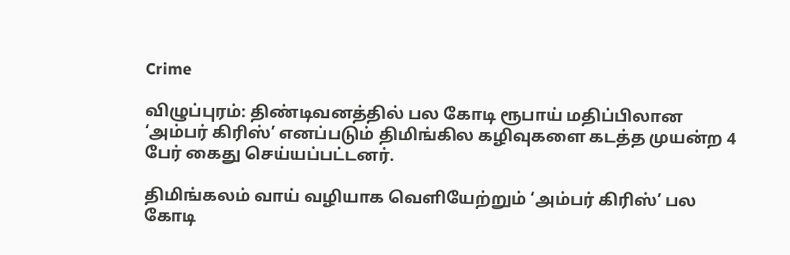Crime

விழுப்புரம்: திண்டிவனத்தில் பல கோடி ரூபாய் மதிப்பிலான ‘அம்பர் கிரிஸ்’ எனப்படும் திமிங்கில கழிவுகளை கடத்த முயன்ற 4 பேர் கைது செய்யப்பட்டனர்.

திமிங்கலம் வாய் வழியாக வெளியேற்றும் ‘அம்பர் கிரிஸ்’ பல கோடி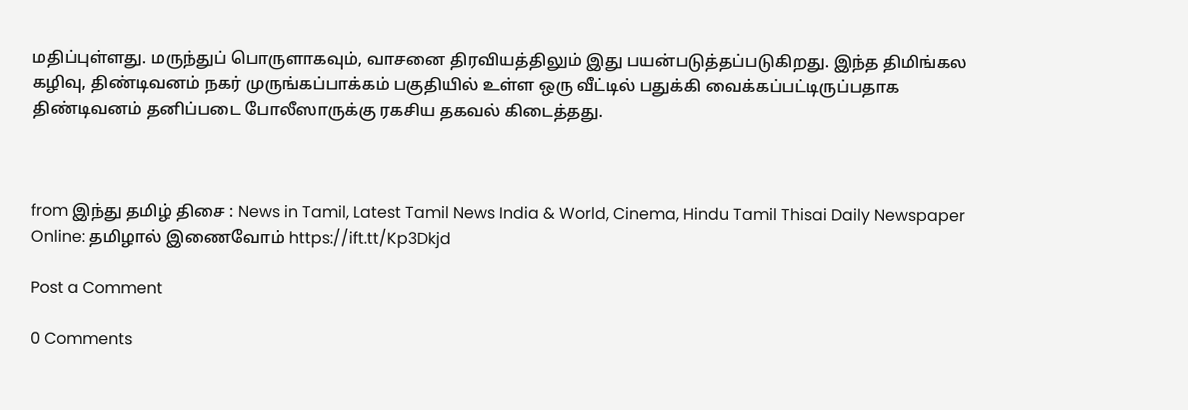மதிப்புள்ளது. மருந்துப் பொருளாகவும், வாசனை திரவியத்திலும் இது பயன்படுத்தப்படுகிறது. இந்த திமிங்கல கழிவு, திண்டிவனம் நகர் முருங்கப்பாக்கம் பகுதியில் உள்ள ஒரு வீட்டில் பதுக்கி வைக்கப்பட்டிருப்பதாக திண்டிவனம் தனிப்படை போலீஸாருக்கு ரகசிய தகவல் கிடைத்தது.



from இந்து தமிழ் திசை : News in Tamil, Latest Tamil News India & World, Cinema, Hindu Tamil Thisai Daily Newspaper Online: தமிழால் இணைவோம் https://ift.tt/Kp3Dkjd

Post a Comment

0 Comments